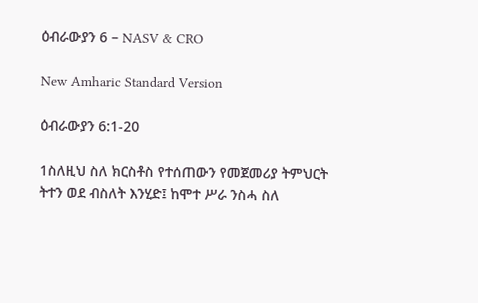ዕብራውያን 6 – NASV & CRO

New Amharic Standard Version

ዕብራውያን 6:1-20

1ስለዚህ ስለ ክርስቶስ የተሰጠውን የመጀመሪያ ትምህርት ትተን ወደ ብስለት እንሂድ፤ ከሞተ ሥራ ንስሓ ስለ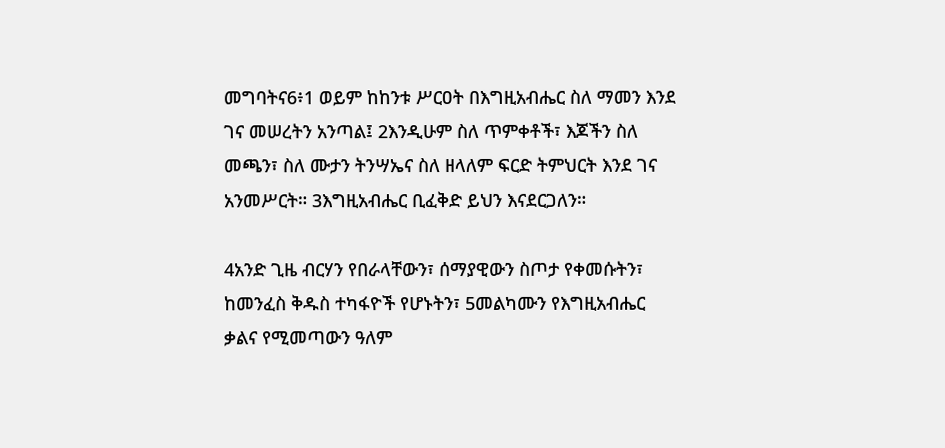መግባትና6፥1 ወይም ከከንቱ ሥርዐት በእግዚአብሔር ስለ ማመን እንደ ገና መሠረትን አንጣል፤ 2እንዲሁም ስለ ጥምቀቶች፣ እጆችን ስለ መጫን፣ ስለ ሙታን ትንሣኤና ስለ ዘላለም ፍርድ ትምህርት እንደ ገና አንመሥርት። 3እግዚአብሔር ቢፈቅድ ይህን እናደርጋለን።

4አንድ ጊዜ ብርሃን የበራላቸውን፣ ሰማያዊውን ስጦታ የቀመሱትን፣ ከመንፈስ ቅዱስ ተካፋዮች የሆኑትን፣ 5መልካሙን የእግዚአብሔር ቃልና የሚመጣውን ዓለም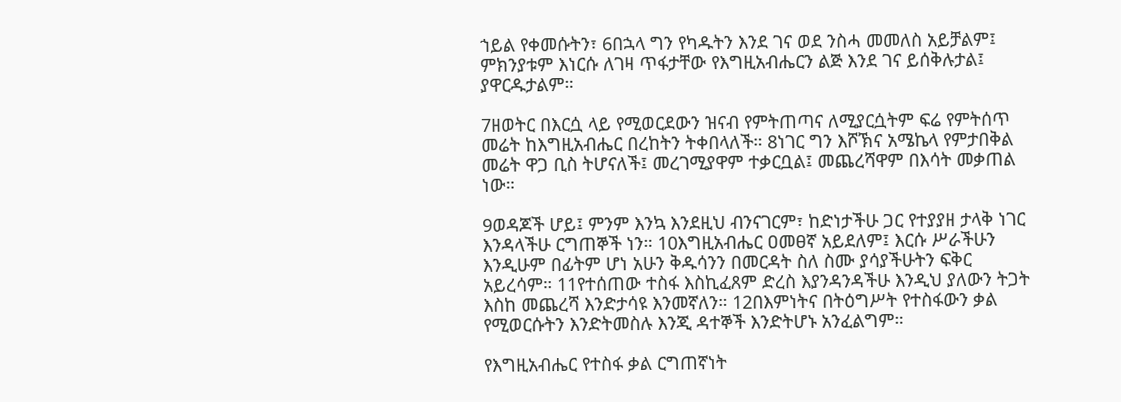ኀይል የቀመሱትን፣ 6በኋላ ግን የካዱትን እንደ ገና ወደ ንስሓ መመለስ አይቻልም፤ ምክንያቱም እነርሱ ለገዛ ጥፋታቸው የእግዚአብሔርን ልጅ እንደ ገና ይሰቅሉታል፤ ያዋርዱታልም።

7ዘወትር በእርሷ ላይ የሚወርደውን ዝናብ የምትጠጣና ለሚያርሷትም ፍሬ የምትሰጥ መሬት ከእግዚአብሔር በረከትን ትቀበላለች። 8ነገር ግን እሾኽና አሜኬላ የምታበቅል መሬት ዋጋ ቢስ ትሆናለች፤ መረገሚያዋም ተቃርቧል፤ መጨረሻዋም በእሳት መቃጠል ነው።

9ወዳጆች ሆይ፤ ምንም እንኳ እንደዚህ ብንናገርም፣ ከድነታችሁ ጋር የተያያዘ ታላቅ ነገር እንዳላችሁ ርግጠኞች ነን። 10እግዚአብሔር ዐመፀኛ አይደለም፤ እርሱ ሥራችሁን እንዲሁም በፊትም ሆነ አሁን ቅዱሳንን በመርዳት ስለ ስሙ ያሳያችሁትን ፍቅር አይረሳም። 11የተሰጠው ተስፋ እስኪፈጸም ድረስ እያንዳንዳችሁ እንዲህ ያለውን ትጋት እስከ መጨረሻ እንድታሳዩ እንመኛለን። 12በእምነትና በትዕግሥት የተስፋውን ቃል የሚወርሱትን እንድትመስሉ እንጂ ዳተኞች እንድትሆኑ አንፈልግም።

የእግዚአብሔር የተስፋ ቃል ርግጠኛነት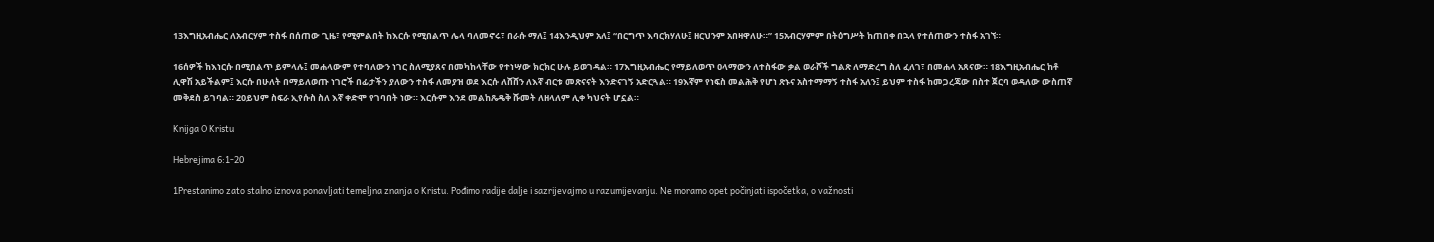13እግዚአብሔር ለአብርሃም ተስፋ በሰጠው ጊዜ፣ የሚምልበት ከእርሱ የሚበልጥ ሌላ ባለመኖሩ፣ በራሱ ማለ፤ 14እንዲህም አለ፤ “በርግጥ እባርክሃለሁ፤ ዘርህንም አበዛዋለሁ።” 15አብርሃምም በትዕግሥት ከጠበቀ በኋላ የተሰጠውን ተስፋ አገኘ።

16ሰዎች ከእነርሱ በሚበልጥ ይምላሉ፤ መሐላውም የተባለውን ነገር ስለሚያጸና በመካከላቸው የተነሣው ክርክር ሁሉ ይወገዳል። 17እግዚአብሔር የማይለወጥ ዐላማውን ለተስፋው ቃል ወራሾች ግልጽ ለማድረግ ስለ ፈለገ፣ በመሐላ አጸናው። 18እግዚአብሔር ከቶ ሊዋሽ አይችልም፤ እርሱ በሁለት በማይለወጡ ነገሮች በፊታችን ያለውን ተስፋ ለመያዝ ወደ እርሱ ለሸሸን ለእኛ ብርቱ መጽናናት እንድናገኝ አድርጓል። 19እኛም የነፍስ መልሕቅ የሆነ ጽኑና አስተማማኝ ተስፋ አለን፤ ይህም ተስፋ ከመጋረጃው በስተ ጀርባ ወዳለው ውስጠኛ መቅደስ ይገባል። 20ይህም ስፍራ ኢየሱስ ስለ እኛ ቀድሞ የገባበት ነው። እርሱም እንደ መልከጼዴቅ ሹመት ለዘላለም ሊቀ ካህናት ሆኗል።

Knijga O Kristu

Hebrejima 6:1-20

1Prestanimo zato stalno iznova ponavljati temeljna znanja o Kristu. Pođimo radije dalje i sazrijevajmo u razumijevanju. Ne moramo opet počinjati ispočetka, o važnosti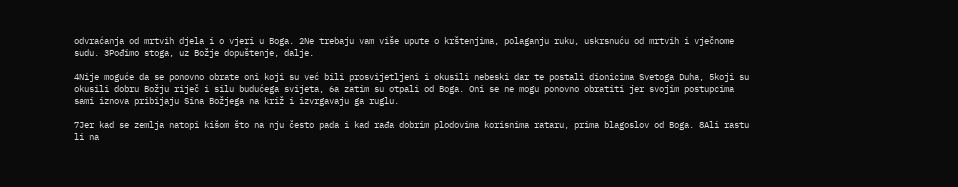odvraćanja od mrtvih djela i o vjeri u Boga. 2Ne trebaju vam više upute o krštenjima, polaganju ruku, uskrsnuću od mrtvih i vječnome sudu. 3Pođimo stoga, uz Božje dopuštenje, dalje.

4Nije moguće da se ponovno obrate oni koji su već bili prosvijetljeni i okusili nebeski dar te postali dionicima Svetoga Duha, 5koji su okusili dobru Božju riječ i silu budućega svijeta, 6a zatim su otpali od Boga. Oni se ne mogu ponovno obratiti jer svojim postupcima sami iznova pribijaju Sina Božjega na križ i izvrgavaju ga ruglu.

7Jer kad se zemlja natopi kišom što na nju često pada i kad rađa dobrim plodovima korisnima rataru, prima blagoslov od Boga. 8Ali rastu li na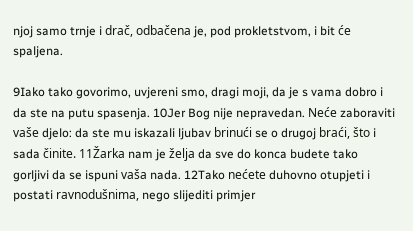njoj samo trnje i drač, odbačena je, pod prokletstvom, i bit će spaljena.

9Iako tako govorimo, uvjereni smo, dragi moji, da je s vama dobro i da ste na putu spasenja. 10Jer Bog nije nepravedan. Neće zaboraviti vaše djelo: da ste mu iskazali ljubav brinući se o drugoj braći, što i sada činite. 11Žarka nam je želja da sve do konca budete tako gorljivi da se ispuni vaša nada. 12Tako nećete duhovno otupjeti i postati ravnodušnima, nego slijediti primjer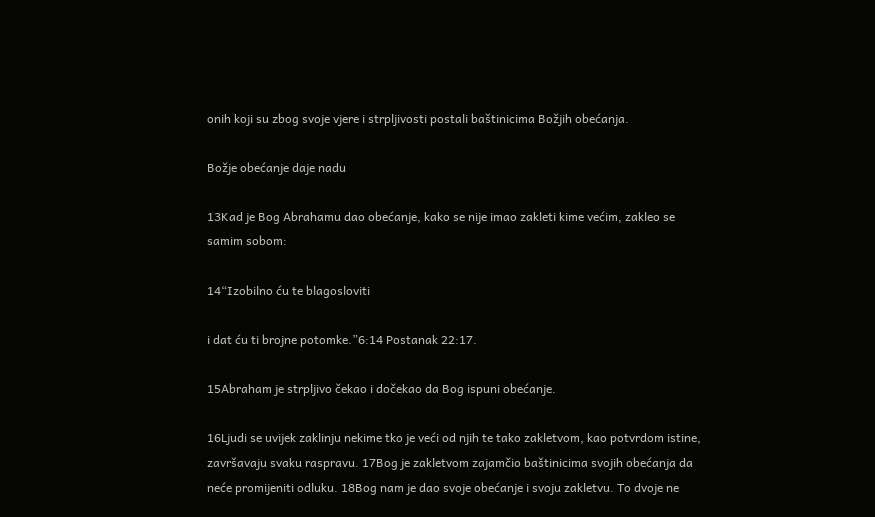onih koji su zbog svoje vjere i strpljivosti postali baštinicima Božjih obećanja.

Božje obećanje daje nadu

13Kad je Bog Abrahamu dao obećanje, kako se nije imao zakleti kime većim, zakleo se samim sobom:

14“Izobilno ću te blagosloviti

i dat ću ti brojne potomke.”6:14 Postanak 22:17.

15Abraham je strpljivo čekao i dočekao da Bog ispuni obećanje.

16Ljudi se uvijek zaklinju nekime tko je veći od njih te tako zakletvom, kao potvrdom istine, završavaju svaku raspravu. 17Bog je zakletvom zajamčio baštinicima svojih obećanja da neće promijeniti odluku. 18Bog nam je dao svoje obećanje i svoju zakletvu. To dvoje ne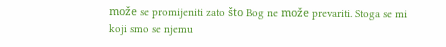može se promijeniti zato što Bog ne može prevariti. Stoga se mi koji smo se njemu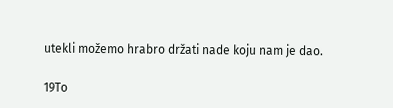utekli možemo hrabro držati nade koju nam je dao.

19To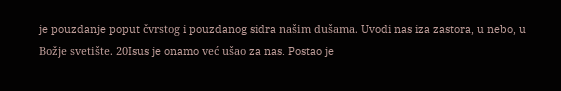je pouzdanje poput čvrstog i pouzdanog sidra našim dušama. Uvodi nas iza zastora, u nebo, u Božje svetište. 20Isus je onamo već ušao za nas. Postao je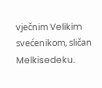vječnim Velikim svećenikom, sličan Melkisedeku.